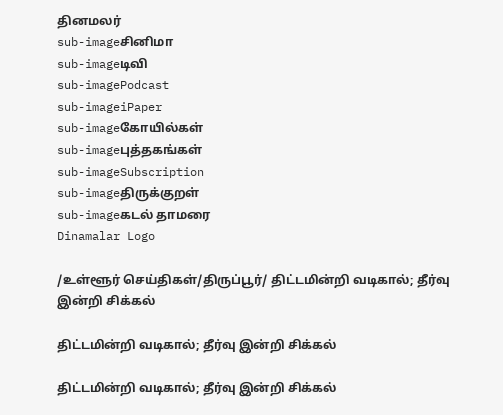தினமலர்
sub-imageசினிமா
sub-imageடிவி
sub-imagePodcast
sub-imageiPaper
sub-imageகோயில்கள்
sub-imageபுத்தகங்கள்
sub-imageSubscription
sub-imageதிருக்குறள்
sub-imageகடல் தாமரை
Dinamalar Logo

/உள்ளூர் செய்திகள்/திருப்பூர்/ திட்டமின்றி வடிகால்; தீர்வு இன்றி சிக்கல்

திட்டமின்றி வடிகால்; தீர்வு இன்றி சிக்கல்

திட்டமின்றி வடிகால்; தீர்வு இன்றி சிக்கல்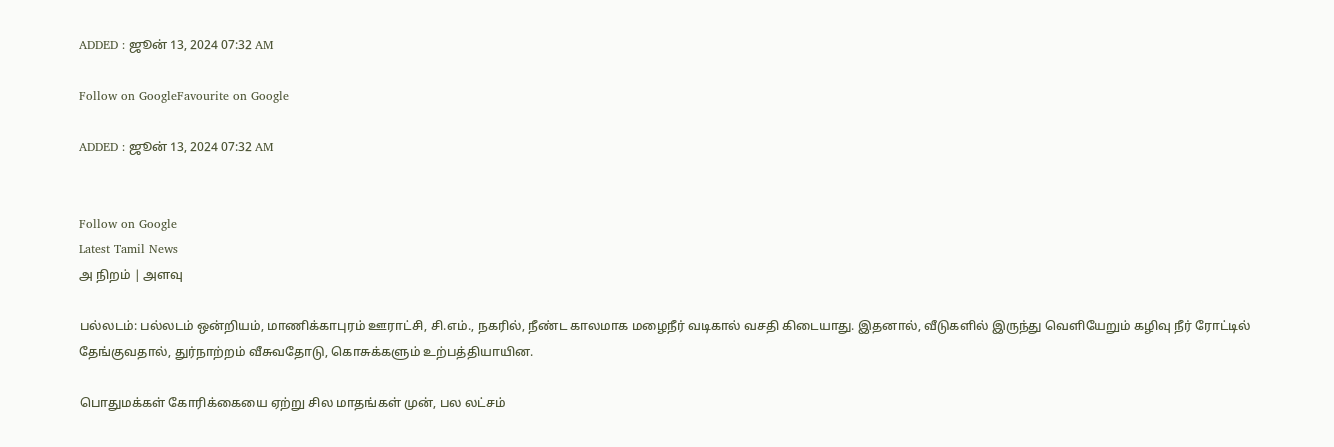ADDED : ஜூன் 13, 2024 07:32 AM

Follow on GoogleFavourite on Google

ADDED : ஜூன் 13, 2024 07:32 AM


Follow on Google
Latest Tamil News
அ நிறம் | அளவு

பல்லடம்: பல்லடம் ஒன்றியம், மாணிக்காபுரம் ஊராட்சி, சி.எம்., நகரில், நீண்ட காலமாக மழைநீர் வடிகால் வசதி கிடையாது. இதனால், வீடுகளில் இருந்து வெளியேறும் கழிவு நீர் ரோட்டில் தேங்குவதால், துர்நாற்றம் வீசுவதோடு, கொசுக்களும் உற்பத்தியாயின.

பொதுமக்கள் கோரிக்கையை ஏற்று சில மாதங்கள் முன், பல லட்சம்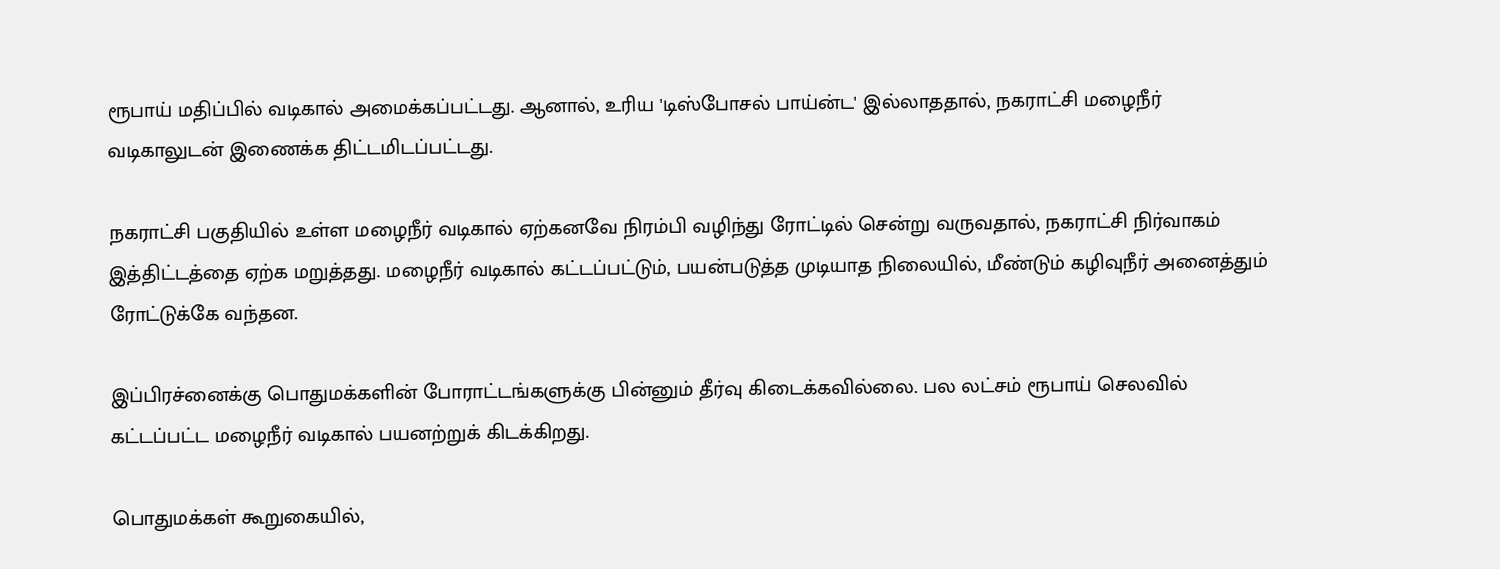ரூபாய் மதிப்பில் வடிகால் அமைக்கப்பட்டது. ஆனால், உரிய 'டிஸ்போசல் பாய்ன்ட' இல்லாததால், நகராட்சி மழைநீர் வடிகாலுடன் இணைக்க திட்டமிடப்பட்டது.

நகராட்சி பகுதியில் உள்ள மழைநீர் வடிகால் ஏற்கனவே நிரம்பி வழிந்து ரோட்டில் சென்று வருவதால், நகராட்சி நிர்வாகம் இத்திட்டத்தை ஏற்க மறுத்தது. மழைநீர் வடிகால் கட்டப்பட்டும், பயன்படுத்த முடியாத நிலையில், மீண்டும் கழிவுநீர் அனைத்தும் ரோட்டுக்கே வந்தன.

இப்பிரச்னைக்கு பொதுமக்களின் போராட்டங்களுக்கு பின்னும் தீர்வு கிடைக்கவில்லை. பல லட்சம் ரூபாய் செலவில் கட்டப்பட்ட மழைநீர் வடிகால் பயனற்றுக் கிடக்கிறது.

பொதுமக்கள் கூறுகையில்,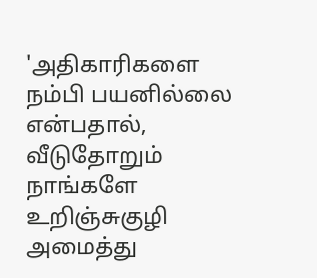'அதிகாரிகளை நம்பி பயனில்லை என்பதால், வீடுதோறும் நாங்களே உறிஞ்சுகுழி அமைத்து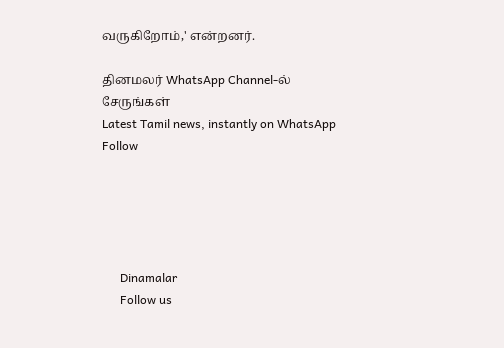வருகிறோம்,' என்றனர்.

தினமலர் WhatsApp Channel-ல் சேருங்கள்
Latest Tamil news, instantly on WhatsApp
Follow





      Dinamalar
      Follow us